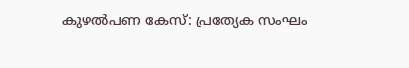കുഴൽപണ കേസ്: പ്രത്യേക സംഘം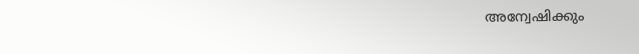അന്വേഷിക്കും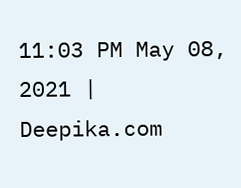11:03 PM May 08, 2021 | Deepika.com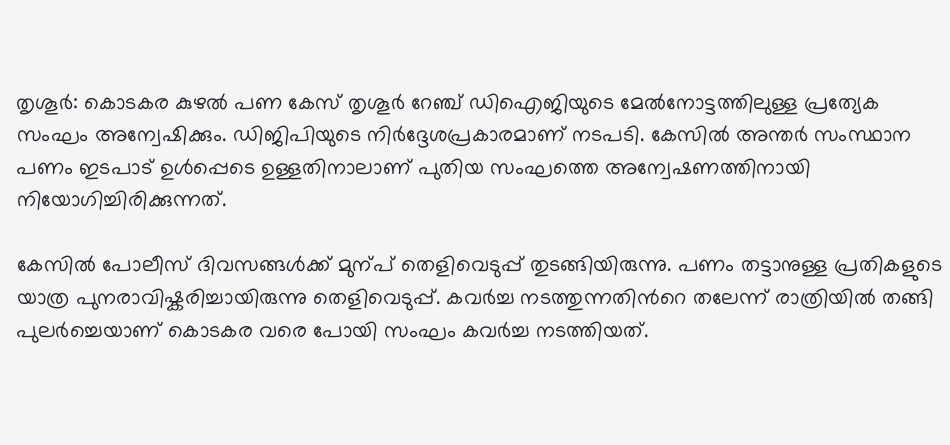തൃശൂർ: കൊടകര കുഴൽ പണ കേസ് തൃശൂർ റേഞ്ച് ഡിഐജിയുടെ മേൽനോട്ടത്തിലുള്ള പ്രത്യേക സംഘം അന്വേഷിക്കും. ഡിജിപിയുടെ നിർദ്ദേശപ്രകാരമാണ് നടപടി. കേസിൽ അന്തർ സംസ്ഥാന പണം ഇടപാട് ഉൾപ്പെടെ ഉള്ളതിനാലാണ് പുതിയ സംഘത്തെ അന്വേഷണത്തിനായി നിയോഗിച്ചിരിക്കുന്നത്.

കേസിൽ പോലീസ് ദിവസങ്ങൾക്ക് മുന്പ് തെളിവെടുപ്പ് തുടങ്ങിയിരുന്നു. പണം തട്ടാനുള്ള പ്രതികളുടെ യാത്ര പുനരാവിഷ്കരിച്ചായിരുന്നു തെളിവെടുപ്പ്. കവർച്ച നടത്തുന്നതിന്‍റെ തലേന്ന് രാത്രിയിൽ തങ്ങി പുലർച്ചെയാണ് കൊടകര വരെ പോയി സംഘം കവർച്ച നടത്തിയത്.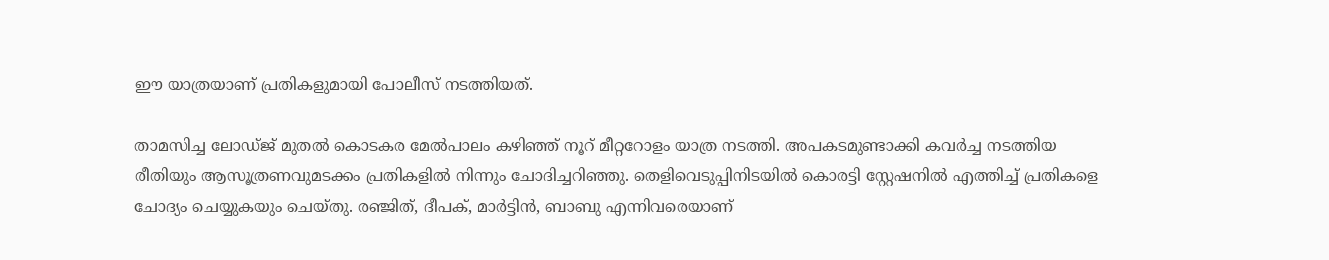ഈ യാത്രയാണ് പ്രതികളുമായി പോലീസ് നടത്തിയത്.

താമസിച്ച ലോഡ്ജ് മുതൽ കൊടകര മേൽപാലം കഴിഞ്ഞ് നൂറ് മീറ്ററോളം യാത്ര നടത്തി. അപകടമുണ്ടാക്കി കവർച്ച നടത്തിയ രീതിയും ആസൂത്രണവുമടക്കം പ്രതികളിൽ നിന്നും ചോദിച്ചറിഞ്ഞു. തെളിവെടുപ്പിനിടയിൽ കൊരട്ടി സ്റ്റേഷനിൽ എത്തിച്ച് പ്രതികളെ ചോദ്യം ചെയ്യുകയും ചെയ്തു. രഞ്ജിത്, ദീപക്, മാർട്ടിൻ, ബാബു എന്നിവരെയാണ്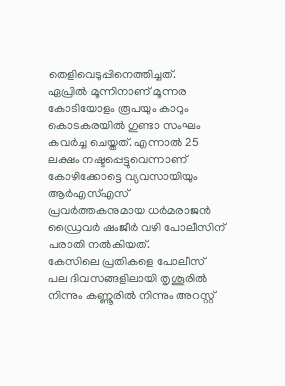തെളിവെടുപ്പിനെത്തിച്ചത്.
ഏപ്രിൽ മൂന്നിനാണ് മൂന്നര കോടിയോളം രൂപയും കാറും കൊടകരയിൽ ഗുണ്ടാ സംഘം കവർച്ച ചെയ്തത്. എന്നാൽ 25 ലക്ഷം നഷ്ടപ്പെട്ടുവെന്നാണ് കോഴിക്കോട്ടെ വ്യവസായിയും ആർഎസ്എസ് പ്രവർത്തകനുമായ ധർമരാജൻ ഡ്രൈവർ ഷംജീർ വഴി പോലീസിന് പരാതി നൽകിയത്.
കേസിലെ പ്രതികളെ പോലീസ് പല ദിവസങ്ങളിലായി തൃശൂരിൽ നിന്നും കണ്ണൂരിൽ നിന്നും അറസ്റ്റ്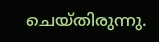ചെയ്തിരുന്നു.